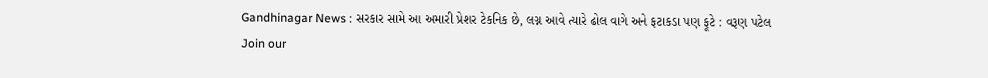Gandhinagar News : સરકાર સામે આ અમારી પ્રેશર ટેકનિક છે, લગ્ન આવે ત્યારે ઢોલ વાગે અને ફટાકડા પણ ફૂટે : વરૂણ પટેલ
Join our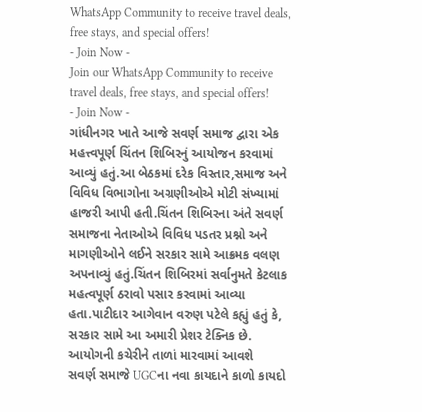WhatsApp Community to receive travel deals, free stays, and special offers!
- Join Now -
Join our WhatsApp Community to receive travel deals, free stays, and special offers!
- Join Now -
ગાંધીનગર ખાતે આજે સવર્ણ સમાજ દ્વારા એક મહત્ત્વપૂર્ણ ચિંતન શિબિરનું આયોજન કરવામાં આવ્યું હતું.આ બેઠકમાં દરેક વિસ્તાર,સમાજ અને વિવિધ વિભાગોના અગ્રણીઓએ મોટી સંખ્યામાં હાજરી આપી હતી.ચિંતન શિબિરના અંતે સવર્ણ સમાજના નેતાઓએ વિવિધ પડતર પ્રશ્નો અને માગણીઓને લઈને સરકાર સામે આક્રમક વલણ અપનાવ્યું હતું.ચિંતન શિબિરમાં સર્વાનુમતે કેટલાક મહત્વપૂર્ણ ઠરાવો પસાર કરવામાં આવ્યા હતા.પાટીદાર આગેવાન વરુણ પટેલે કહ્યું હતું કે, સરકાર સામે આ અમારી પ્રેશર ટેક્નિક છે.
આયોગની કચેરીને તાળાં મારવામાં આવશે
સવર્ણ સમાજે UGCના નવા કાયદાને કાળો કાયદો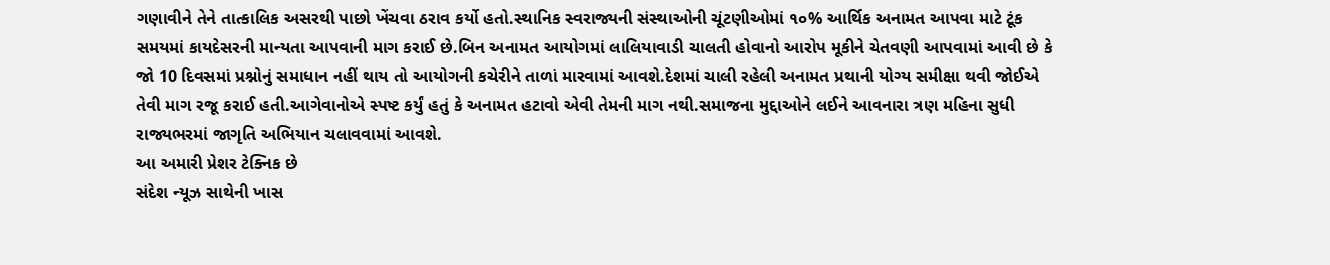ગણાવીને તેને તાત્કાલિક અસરથી પાછો ખેંચવા ઠરાવ કર્યો હતો.સ્થાનિક સ્વરાજ્યની સંસ્થાઓની ચૂંટણીઓમાં ૧૦% આર્થિક અનામત આપવા માટે ટૂંક સમયમાં કાયદેસરની માન્યતા આપવાની માગ કરાઈ છે.બિન અનામત આયોગમાં લાલિયાવાડી ચાલતી હોવાનો આરોપ મૂકીને ચેતવણી આપવામાં આવી છે કે જો 10 દિવસમાં પ્રશ્નોનું સમાધાન નહીં થાય તો આયોગની કચેરીને તાળાં મારવામાં આવશે.દેશમાં ચાલી રહેલી અનામત પ્રથાની યોગ્ય સમીક્ષા થવી જોઈએ તેવી માગ રજૂ કરાઈ હતી.આગેવાનોએ સ્પષ્ટ કર્યું હતું કે અનામત હટાવો એવી તેમની માગ નથી.સમાજના મુદ્દાઓને લઈને આવનારા ત્રણ મહિના સુધી રાજ્યભરમાં જાગૃતિ અભિયાન ચલાવવામાં આવશે.
આ અમારી પ્રેશર ટેક્નિક છે
સંદેશ ન્યૂઝ સાથેની ખાસ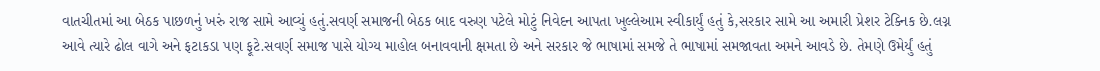વાતચીતમાં આ બેઠક પાછળનું ખરું રાજ સામે આવ્યું હતું.સવર્ણ સમાજની બેઠક બાદ વરુણ પટેલે મોટું નિવેદન આપતા ખુલ્લેઆમ સ્વીકાર્યું હતું કે,સરકાર સામે આ અમારી પ્રેશર ટેક્નિક છે.લગ્ન આવે ત્યારે ઢોલ વાગે અને ફટાકડા પણ ફૂટે.સવર્ણ સમાજ પાસે યોગ્ય માહોલ બનાવવાની ક્ષમતા છે અને સરકાર જે ભાષામાં સમજે તે ભાષામાં સમજાવતા અમને આવડે છે. તેમણે ઉમેર્યું હતું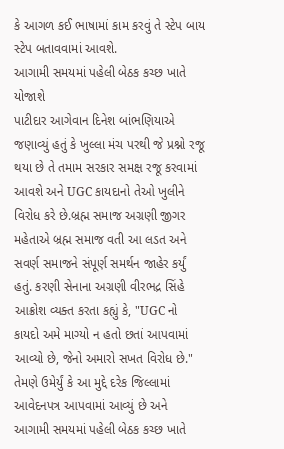કે આગળ કઈ ભાષામાં કામ કરવું તે સ્ટેપ બાય સ્ટેપ બતાવવામાં આવશે.
આગામી સમયમાં પહેલી બેઠક કચ્છ ખાતે યોજાશે
પાટીદાર આગેવાન દિનેશ બાંભણિયાએ જણાવ્યું હતું કે ખુલ્લા મંચ પરથી જે પ્રશ્નો રજૂ થયા છે તે તમામ સરકાર સમક્ષ રજૂ કરવામાં આવશે અને UGC કાયદાનો તેઓ ખુલીને વિરોધ કરે છે.બ્રહ્મ સમાજ અગ્રણી જીગર મહેતાએ બ્રહ્મ સમાજ વતી આ લડત અને સવર્ણ સમાજને સંપૂર્ણ સમર્થન જાહેર કર્યું હતું. કરણી સેનાના અગ્રણી વીરભદ્ર સિંહે આક્રોશ વ્યક્ત કરતા કહ્યું કે, "UGC નો કાયદો અમે માગ્યો ન હતો છતાં આપવામાં આવ્યો છે, જેનો અમારો સખત વિરોધ છે." તેમણે ઉમેર્યું કે આ મુદ્દે દરેક જિલ્લામાં આવેદનપત્ર આપવામાં આવ્યું છે અને આગામી સમયમાં પહેલી બેઠક કચ્છ ખાતે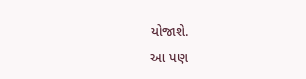યોજાશે.
આ પણ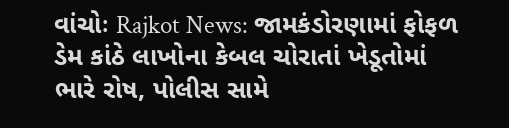વાંચોઃ Rajkot News: જામકંડોરણામાં ફોફળ ડેમ કાંઠે લાખોના કેબલ ચોરાતાં ખેડૂતોમાં ભારે રોષ, પોલીસ સામે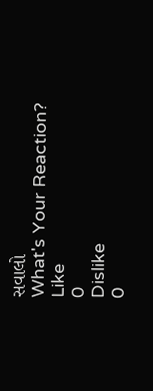સવાલો
What's Your Reaction?
Like
0
Dislike
0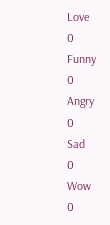Love
0
Funny
0
Angry
0
Sad
0
Wow
0